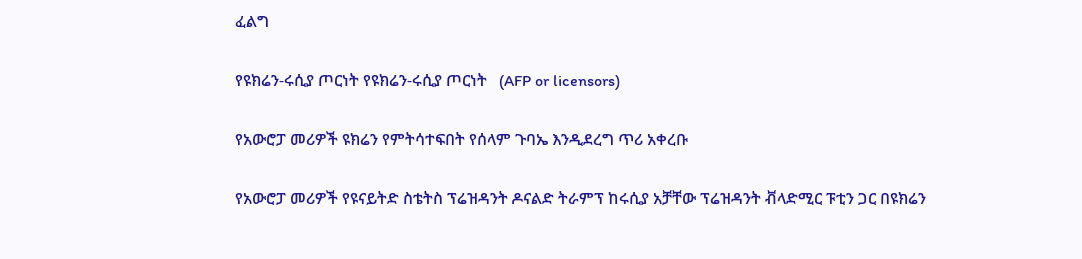ፈልግ

የዩክሬን-ሩሲያ ጦርነት የዩክሬን-ሩሲያ ጦርነት   (AFP or licensors)

የአውሮፓ መሪዎች ዩክሬን የምትሳተፍበት የሰላም ጉባኤ እንዲደረግ ጥሪ አቀረቡ

የአውሮፓ መሪዎች የዩናይትድ ስቴትስ ፕሬዝዳንት ዶናልድ ትራምፕ ከሩሲያ አቻቸው ፕሬዝዳንት ቭላድሚር ፑቲን ጋር በዩክሬን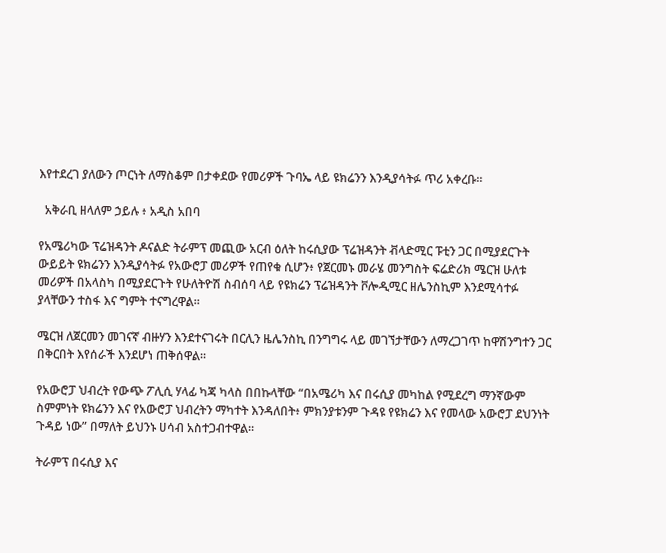እየተደረገ ያለውን ጦርነት ለማስቆም በታቀደው የመሪዎች ጉባኤ ላይ ዩክሬንን እንዲያሳትፉ ጥሪ አቀረቡ።

  አቅራቢ ዘላለም ኃይሉ ፥ አዲስ አበባ

የአሜሪካው ፕሬዝዳንት ዶናልድ ትራምፕ መጪው አርብ ዕለት ከሩሲያው ፕሬዝዳንት ቭላድሚር ፑቲን ጋር በሚያደርጉት ውይይት ዩክሬንን እንዲያሳትፉ የአውሮፓ መሪዎች የጠየቁ ሲሆን፥ የጀርመኑ መራሄ መንግስት ፍሬድሪክ ሜርዝ ሁለቱ መሪዎች በአላስካ በሚያደርጉት የሁለትዮሽ ስብሰባ ላይ የዩክሬን ፕሬዝዳንት ቮሎዲሚር ዘሌንስኪም እንደሚሳተፉ ያላቸውን ተስፋ እና ግምት ተናግረዋል።

ሜርዝ ለጀርመን መገናኛ ብዙሃን እንደተናገሩት በርሊን ዜሌንስኪ በንግግሩ ላይ መገኘታቸውን ለማረጋገጥ ከዋሽንግተን ጋር በቅርበት እየሰራች እንደሆነ ጠቅሰዋል።

የአውሮፓ ህብረት የውጭ ፖሊሲ ሃላፊ ካጃ ካላስ በበኩላቸው “በአሜሪካ እና በሩሲያ መካከል የሚደረግ ማንኛውም ስምምነት ዩክሬንን እና የአውሮፓ ህብረትን ማካተት እንዳለበት፥ ምክንያቱንም ጉዳዩ የዩክሬን እና የመላው አውሮፓ ደህንነት ጉዳይ ነው” በማለት ይህንኑ ሀሳብ አስተጋብተዋል።

ትራምፕ በሩሲያ እና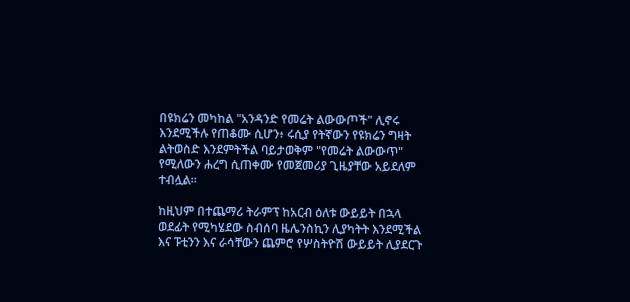በዩክሬን መካከል "አንዳንድ የመሬት ልውውጦች" ሊኖሩ እንደሚችሉ የጠቆሙ ሲሆን፥ ሩሲያ የትኛውን የዩክሬን ግዛት ልትወስድ እንደምትችል ባይታወቅም "የመሬት ልውውጥ" የሚለውን ሐረግ ሲጠቀሙ የመጀመሪያ ጊዜያቸው አይደለም ተብሏል።

ከዚህም በተጨማሪ ትራምፕ ከአርብ ዕለቱ ውይይት በኋላ ወደፊት የሚካሄደው ስብሰባ ዜሌንስኪን ሊያካትት እንደሚችል እና ፑቲንን እና ራሳቸውን ጨምሮ የሦስትዮሽ ውይይት ሊያደርጉ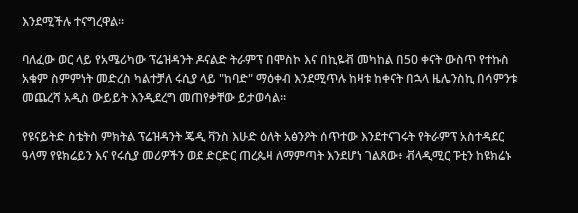እንደሚችሉ ተናግረዋል።

ባለፈው ወር ላይ የአሜሪካው ፕሬዝዳንት ዶናልድ ትራምፕ በሞስኮ እና በኪዬቭ መካከል በ50 ቀናት ውስጥ የተኩስ አቁም ስምምነት መድረስ ካልተቻለ ሩሲያ ላይ "ከባድ" ማዕቀብ እንደሚጥሉ ከዛቱ ከቀናት በኋላ ዜሌንስኪ በሳምንቱ መጨረሻ አዲስ ውይይት እንዲደረግ መጠየቃቸው ይታወሳል።

የዩናይትድ ስቴትስ ምክትል ፕሬዝዳንት ጄዲ ቫንስ እሁድ ዕለት አፅንዖት ሰጥተው እንደተናገሩት የትራምፕ አስተዳደር ዓላማ የዩክሬይን እና የሩሲያ መሪዎችን ወደ ድርድር ጠረጴዛ ለማምጣት እንደሆነ ገልጸው፥ ቭላዲሚር ፑቲን ከዩክሬኑ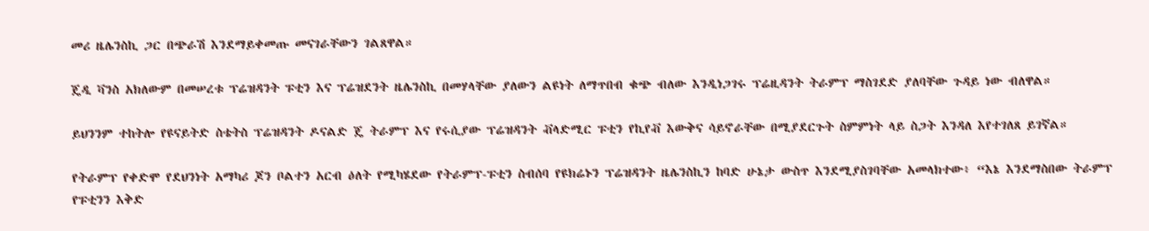መሪ ዜሌንስኪ ጋር በጭራሽ እንደማይቀመጡ መናገራቸውን ገልጸዋል።

ጄዲ ቫንስ አክለውም በመሠረቱ ፕሬዝዳንት ፑቲን እና ፕሬዝደንት ዜሌንስኪ በመሃላቸው ያለውን ልዩነት ለማጥበብ ቁጭ ብለው እንዲነጋገሩ ፕሬዚዳንት ትራምፕ ማስገደድ ያለባቸው ጉዳይ ነው ብለዋል።

ይህንንም ተከትሎ የዩናይትድ ስቴትስ ፕሬዝዳንት ዶናልድ ጄ ትራምፕ እና የሩሲያው ፕሬዝዳንት ቭላድሚር ፑቲን የኪየቭ እውቅና ሳይኖራቸው በሚያደርጉት ስምምነት ላይ ስጋት እንዳለ እየተገለጸ ይገኛል።

የትራምፕ የቀድሞ የደህንነት አማካሪ ጆን ቦልተን አርብ ዕለት የሚካሄደው የትራምፕ-ፑቲን ስብሰባ የዩክሬኑን ፕሬዝዳንት ዜሌንስኪን ከባድ ሁኔታ ውስጥ እንደሚያስገባቸው አመላክተው፥ “እኔ እንደማስበው ትራምፕ የፑቲንን እቅድ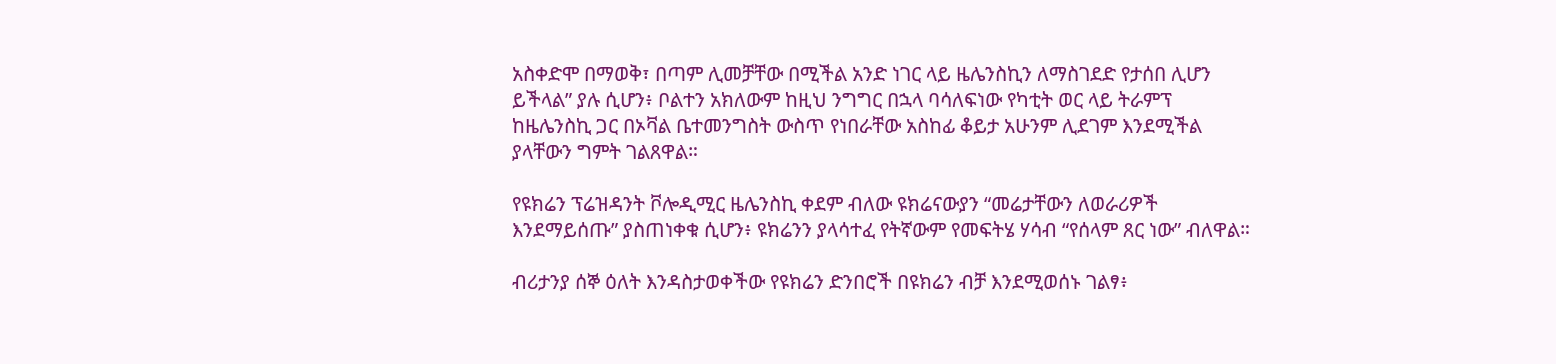አስቀድሞ በማወቅ፣ በጣም ሊመቻቸው በሚችል አንድ ነገር ላይ ዜሌንስኪን ለማስገደድ የታሰበ ሊሆን ይችላል” ያሉ ሲሆን፥ ቦልተን አክለውም ከዚህ ንግግር በኋላ ባሳለፍነው የካቲት ወር ላይ ትራምፕ ከዜሌንስኪ ጋር በኦቫል ቤተመንግስት ውስጥ የነበራቸው አስከፊ ቆይታ አሁንም ሊደገም እንደሚችል ያላቸውን ግምት ገልጸዋል።

የዩክሬን ፕሬዝዳንት ቮሎዲሚር ዜሌንስኪ ቀደም ብለው ዩክሬናውያን “መሬታቸውን ለወራሪዎች እንደማይሰጡ” ያስጠነቀቁ ሲሆን፥ ዩክሬንን ያላሳተፈ የትኛውም የመፍትሄ ሃሳብ “የሰላም ጸር ነው” ብለዋል።

ብሪታንያ ሰኞ ዕለት እንዳስታወቀችው የዩክሬን ድንበሮች በዩክሬን ብቻ እንደሚወሰኑ ገልፃ፥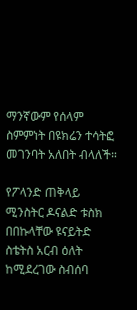ማንኛውም የሰላም ስምምነት በዩክሬን ተሳትፎ መገንባት አለበት ብላለች።

የፖላንድ ጠቅላይ ሚንስትር ዶናልድ ቱስክ በበኩላቸው ዩናይትድ ስቴትስ አርብ ዕለት ከሚደረገው ስብሰባ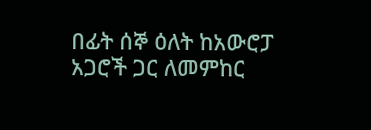በፊት ሰኞ ዕለት ከአውሮፓ አጋሮች ጋር ለመምከር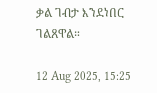ቃል ገብታ እንደነበር ገልጸዋል።

12 Aug 2025, 15:25